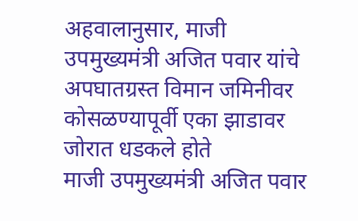अहवालानुसार, माजी उपमुख्यमंत्री अजित पवार यांचे अपघातग्रस्त विमान जमिनीवर कोसळण्यापूर्वी एका झाडावर जोरात धडकले होते
माजी उपमुख्यमंत्री अजित पवार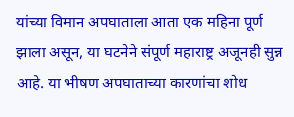यांच्या विमान अपघाताला आता एक महिना पूर्ण झाला असून, या घटनेने संपूर्ण महाराष्ट्र अजूनही सुन्न आहे. या भीषण अपघाताच्या कारणांचा शोध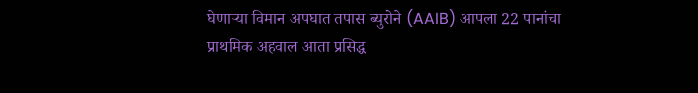घेणाऱ्या विमान अपघात तपास ब्युरोने (AAIB) आपला 22 पानांचा प्राथमिक अहवाल आता प्रसिद्ध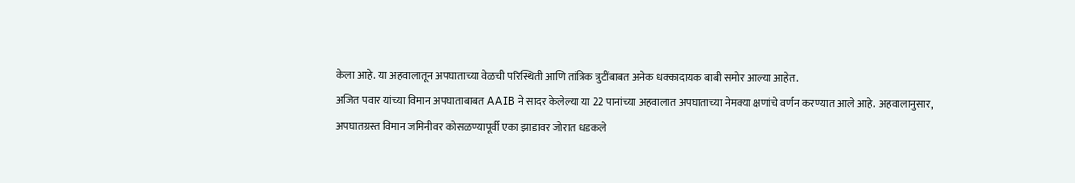केला आहे. या अहवालातून अपघाताच्या वेळची परिस्थिती आणि तांत्रिक त्रुटींबाबत अनेक धक्कादायक बाबी समोर आल्या आहेत.
अजित पवार यांच्या विमान अपघाताबाबत AAIB ने सादर केलेल्या या 22 पानांच्या अहवालात अपघाताच्या नेमक्या क्षणांचे वर्णन करण्यात आले आहे. अहवालानुसार, अपघातग्रस्त विमान जमिनीवर कोसळण्यापूर्वी एका झाडावर जोरात धडकले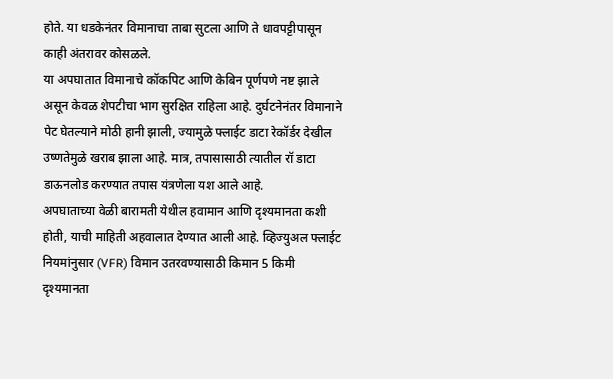होते. या धडकेनंतर विमानाचा ताबा सुटला आणि ते धावपट्टीपासून काही अंतरावर कोसळले.
या अपघातात विमानाचे कॉकपिट आणि केबिन पूर्णपणे नष्ट झाले असून केवळ शेपटीचा भाग सुरक्षित राहिला आहे. दुर्घटनेनंतर विमानाने पेट घेतल्याने मोठी हानी झाली, ज्यामुळे फ्लाईट डाटा रेकॉर्डर देखील उष्णतेमुळे खराब झाला आहे. मात्र, तपासासाठी त्यातील रॉ डाटा डाऊनलोड करण्यात तपास यंत्रणेला यश आले आहे.
अपघाताच्या वेळी बारामती येथील हवामान आणि दृश्यमानता कशी होती, याची माहिती अहवालात देण्यात आली आहे. व्हिज्युअल फ्लाईट नियमांनुसार (VFR) विमान उतरवण्यासाठी किमान 5 किमी दृश्यमानता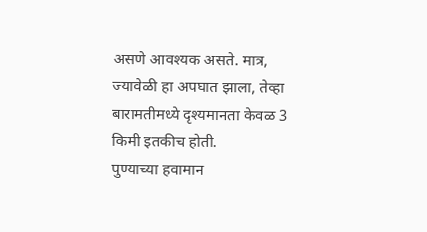असणे आवश्यक असते. मात्र, ज्यावेळी हा अपघात झाला, तेव्हा बारामतीमध्ये दृश्यमानता केवळ 3 किमी इतकीच होती.
पुण्याच्या हवामान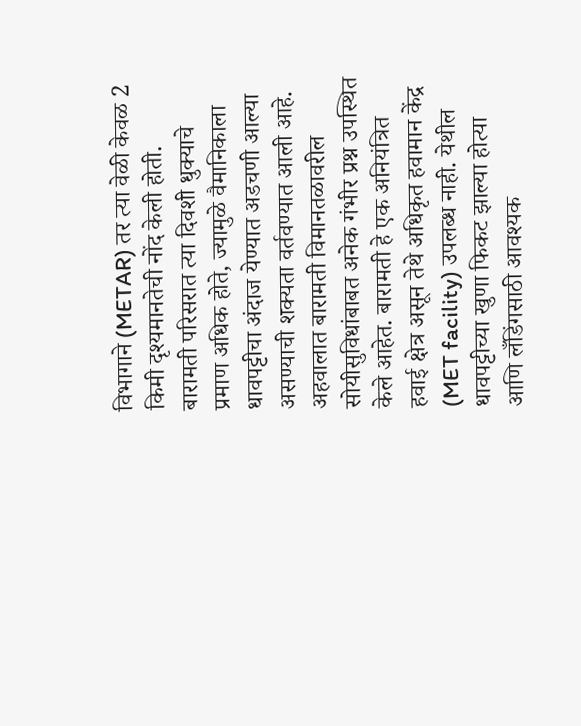विभागाने (METAR) तर त्या वेळी केवळ 2 किमी दृश्यमानतेची नोंद केली होती. बारामती परिसरात त्या दिवशी धुक्याचे प्रमाण अधिक होते, ज्यामुळे वैमानिकाला धावपट्टीचा अंदाज येण्यात अडचणी आल्या असण्याची शक्यता वर्तवण्यात आली आहे.
अहवालात बारामती विमानतळावरील सोयीसुविधांबाबत अनेक गंभीर प्रश्न उपस्थित केले आहेत. बारामती हे एक अनियंत्रित हवाई क्षेत्र असून तेथे अधिकृत हवामान केंद्र (MET facility) उपलब्ध नाही. येथील धावपट्टीच्या खुणा फिकट झाल्या होत्या आणि लँडिंगसाठी आवश्यक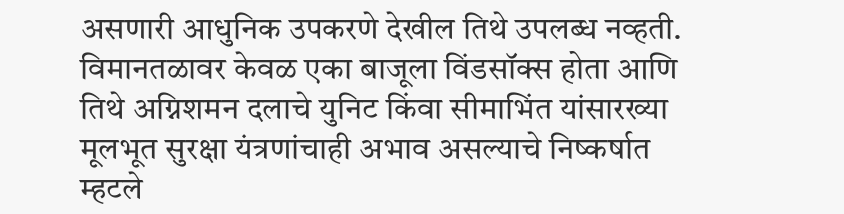असणारी आधुनिक उपकरणे देखील तिथे उपलब्ध नव्हती. विमानतळावर केवळ एका बाजूला विंडसॉक्स होता आणि तिथे अग्निशमन दलाचे युनिट किंवा सीमाभिंत यांसारख्या मूलभूत सुरक्षा यंत्रणांचाही अभाव असल्याचे निष्कर्षात म्हटले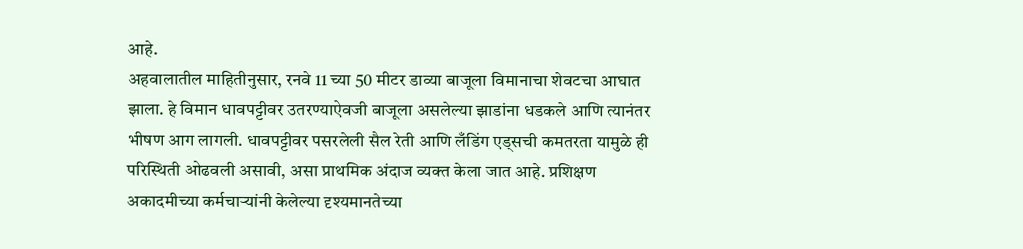आहे.
अहवालातील माहितीनुसार, रनवे 11 च्या 50 मीटर डाव्या बाजूला विमानाचा शेवटचा आघात झाला. हे विमान धावपट्टीवर उतरण्याऐवजी बाजूला असलेल्या झाडांना धडकले आणि त्यानंतर भीषण आग लागली. धावपट्टीवर पसरलेली सैल रेती आणि लँडिंग एड्सची कमतरता यामुळे ही परिस्थिती ओढवली असावी, असा प्राथमिक अंदाज व्यक्त केला जात आहे. प्रशिक्षण अकादमीच्या कर्मचाऱ्यांनी केलेल्या दृश्यमानतेच्या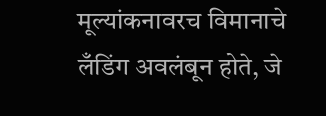मूल्यांकनावरच विमानाचे लँडिंग अवलंबून होते, जे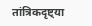तांत्रिकदृष्ट्या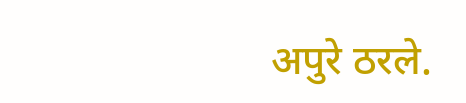अपुरे ठरले.